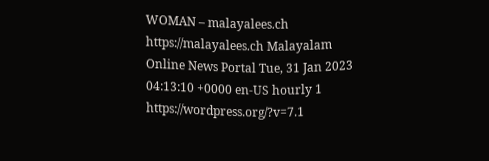WOMAN – malayalees.ch https://malayalees.ch Malayalam Online News Portal Tue, 31 Jan 2023 04:13:10 +0000 en-US hourly 1 https://wordpress.org/?v=7.1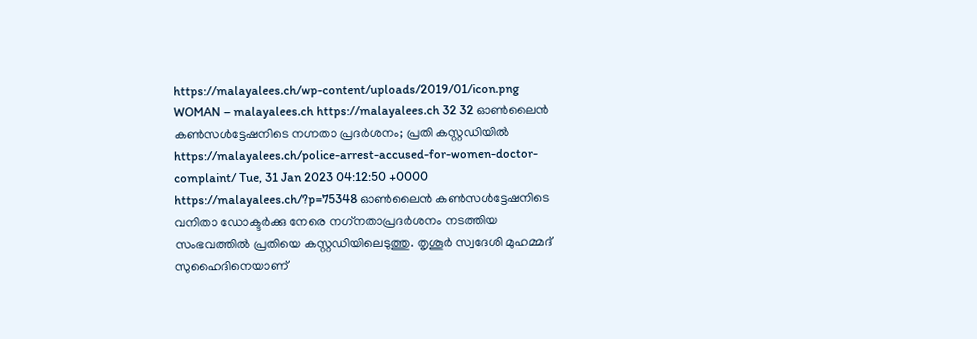https://malayalees.ch/wp-content/uploads/2019/01/icon.png WOMAN – malayalees.ch https://malayalees.ch 32 32 ഓൺലൈൻ കൺസൾട്ടേഷനിടെ നഗ്നതാ പ്രദർശനം; പ്രതി കസ്റ്റഡിയിൽ https://malayalees.ch/police-arrest-accused-for-women-doctor-complaint/ Tue, 31 Jan 2023 04:12:50 +0000 https://malayalees.ch/?p=75348 ഓൺലൈൻ കൺസൾട്ടേഷനിടെ വനിതാ ഡോക്ടർക്കു നേരെ നഗ്‌നതാപ്രദർശനം നടത്തിയ സംഭവത്തിൽ പ്രതിയെ കസ്റ്റഡിയിലെടുത്തു. തൃശൂർ സ്വദേശി മുഹമ്മദ് സുഹൈദിനെയാണ്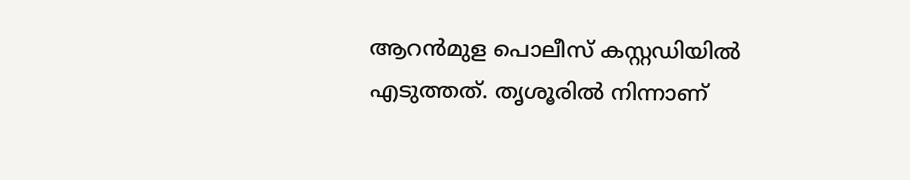ആറൻമുള പൊലീസ് കസ്റ്റഡിയിൽ എടുത്തത്. തൃശൂരിൽ നിന്നാണ്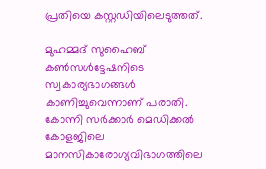പ്രതിയെ കസ്റ്റഡിയിലെടുത്തത്.

മുഹമ്മദ് സുഹൈബ് കൺസൾട്ടേഷനിടെ സ്വകാര്യഭാഗങ്ങൾ കാണിച്ചുവെന്നാണ് പരാതി. കോന്നി സർക്കാർ മെഡിക്കൽ കോളജിലെ മാനസികാരോഗ്യവിഭാഗത്തിലെ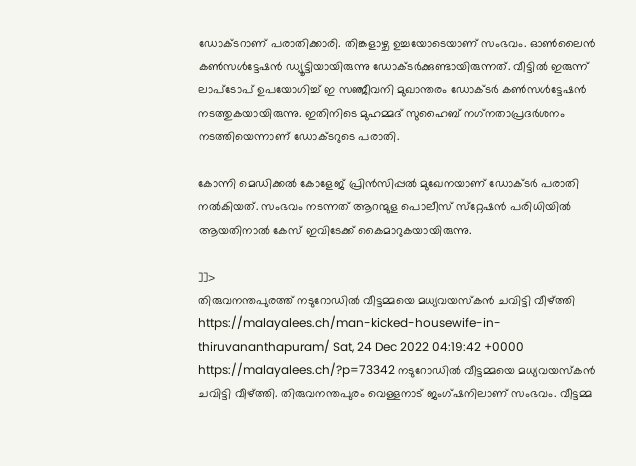ഡോക്ടറാണ് പരാതിക്കാരി. തിങ്കളാഴ്ച ഉച്ചയോടെയാണ് സംഭവം. ഓൺലൈൻ കൺസൾട്ടേഷൻ ഡ്യൂട്ടിയായിരുന്നു ഡോക്ടർക്കുണ്ടായിരുന്നത്. വീട്ടിൽ ഇരുന്ന് ലാപ്‌ടോപ് ഉപയോഗിച്ച് ഇ സഞ്ജീവനി മുഖാന്തരം ഡോക്ടർ കൺസൾട്ടേഷൻ നടത്തുകയായിരുന്നു. ഇതിനിടെ മുഹമ്മദ് സുഹൈബ് നഗ്‌നതാപ്രദർശനം നടത്തിയെന്നാണ് ഡോക്ടറുടെ പരാതി.

കോന്നി മെഡിക്കൽ കോളേജ് പ്രിൻസിപ്പൽ മുഖേനയാണ് ഡോക്ടർ പരാതി നൽകിയത്. സംഭവം നടന്നത് ആറന്മുള പൊലീസ് സ്‌റ്റേഷൻ പരിധിയിൽ ആയതിനാൽ കേസ് ഇവിടേക്ക് കൈമാറുകയായിരുന്നു.

]]>
തിരുവനന്തപുരത്ത് നടുറോഡിൽ വീട്ടമ്മയെ മധ്യവയസ്കൻ ചവിട്ടി വീഴ്ത്തി https://malayalees.ch/man-kicked-housewife-in-thiruvananthapuram/ Sat, 24 Dec 2022 04:19:42 +0000 https://malayalees.ch/?p=73342 നടുറോഡിൽ വീട്ടമ്മയെ മധ്യവയസ്കൻ ചവിട്ടി വീഴ്ത്തി. തിരുവനന്തപുരം വെള്ളനാട് ജംഗ്ഷനിലാണ് സംഭവം. വീട്ടമ്മ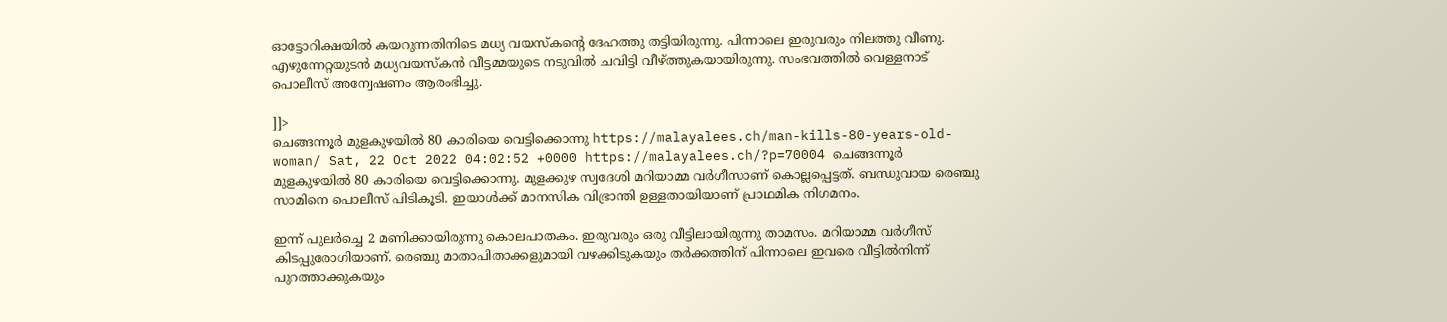ഓട്ടോറിക്ഷയിൽ കയറുന്നതിനിടെ മധ്യ വയസ്കന്റെ ദേഹത്തു തട്ടിയിരുന്നു. പിന്നാലെ ഇരുവരും നിലത്തു വീണു. എഴുന്നേറ്റയുടൻ മധ്യവയസ്കൻ വീട്ടമ്മയുടെ നടുവിൽ ചവിട്ടി വീഴ്ത്തുകയായിരുന്നു. സംഭവത്തിൽ വെള്ളനാട് പൊലീസ് അന്വേഷണം ആരംഭിച്ചു.

]]>
ചെങ്ങന്നൂർ മുളകുഴയിൽ 80 കാരിയെ വെട്ടിക്കൊന്നു https://malayalees.ch/man-kills-80-years-old-woman/ Sat, 22 Oct 2022 04:02:52 +0000 https://malayalees.ch/?p=70004 ചെങ്ങന്നൂർ മുളകുഴയിൽ 80 കാരിയെ വെട്ടിക്കൊന്നു. മുളക്കുഴ സ്വദേശി മറിയാമ്മ വർഗീസാണ് കൊല്ലപ്പെട്ടത്. ബന്ധുവായ രെഞ്ചു സാമിനെ പൊലീസ് പിടികൂടി. ഇയാൾക്ക് മാനസിക വിഭ്രാന്തി ഉള്ളതായിയാണ് പ്രാഥമിക നിഗമനം.

ഇന്ന് പുലർച്ചെ 2 മണിക്കായിരുന്നു കൊലപാതകം. ഇരുവരും ഒരു വീട്ടിലായിരുന്നു താമസം. മറിയാമ്മ വർഗീസ് കിടപ്പുരോഗിയാണ്. രെഞ്ചു മാതാപിതാക്കളുമായി വഴക്കിടുകയും തർക്കത്തിന് പിന്നാലെ ഇവരെ വീട്ടിൽനിന്ന് പുറത്താക്കുകയും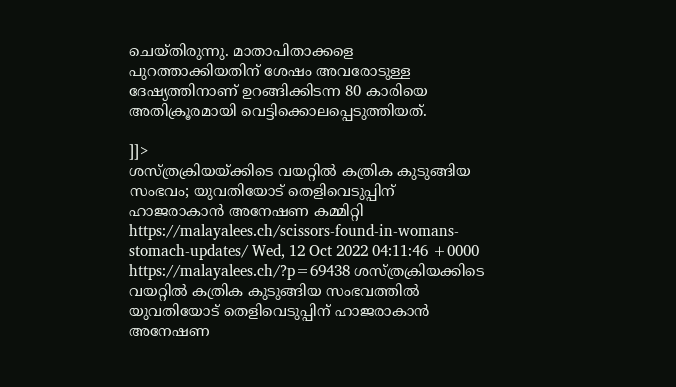ചെയ്തിരുന്നു. മാതാപിതാക്കളെ പുറത്താക്കിയതിന് ശേഷം അവരോടുള്ള ദേഷ്യത്തിനാണ് ഉറങ്ങിക്കിടന്ന 80 കാരിയെ അതിക്രൂരമായി വെട്ടിക്കൊലപ്പെടുത്തിയത്.

]]>
ശസ്ത്രക്രിയയ്ക്കിടെ വയറ്റിൽ കത്രിക കുടുങ്ങിയ സംഭവം; യുവതിയോട് തെളിവെടുപ്പിന് ഹാജരാകാൻ അനേഷണ കമ്മിറ്റി https://malayalees.ch/scissors-found-in-womans-stomach-updates/ Wed, 12 Oct 2022 04:11:46 +0000 https://malayalees.ch/?p=69438 ശസ്ത്രക്രിയക്കിടെ വയറ്റിൽ കത്രിക കുടുങ്ങിയ സംഭവത്തിൽ യുവതിയോട് തെളിവെടുപ്പിന് ഹാജരാകാൻ അനേഷണ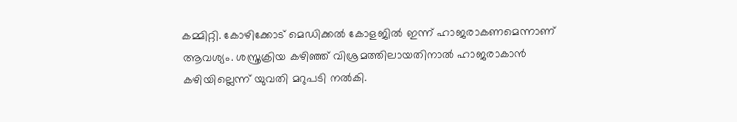കമ്മിറ്റി. കോഴിക്കോട് മെഡിക്കൽ കോളജിൽ ഇന്ന് ഹാജരാകണമെന്നാണ് ആവശ്യം. ശസ്ത്രക്രിയ കഴിഞ്ഞ് വിശ്രമത്തിലായതിനാൽ ഹാജരാകാൻ കഴിയില്ലെന്ന് യുവതി മറുപടി നൽകി.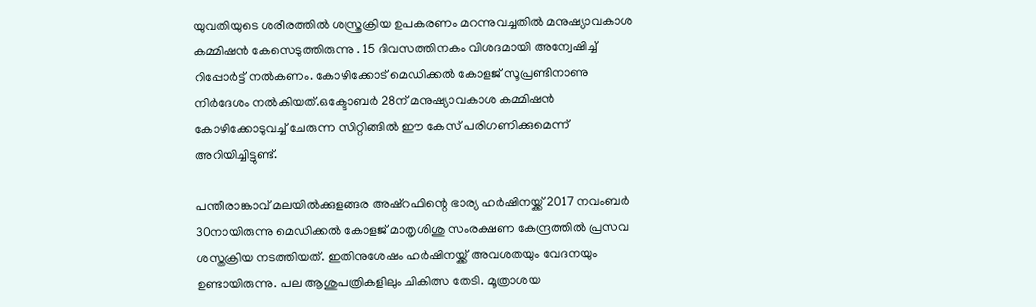യുവതിയുടെ ശരീരത്തില്‍ ശസ്ത്രക്രിയ ഉപകരണം മറന്നുവച്ചതില്‍ മനുഷ്യാവകാശ കമ്മിഷന്‍ കേസെടുത്തിരുന്നു . 15 ദിവസത്തിനകം വിശദമായി അന്വേഷിച്ച് റിപ്പോര്‍ട്ട് നല്‍കണം. കോഴിക്കോട് മെഡിക്കൽ കോളജ് സൂപ്രണ്ടിനാണു നിര്‍ദേശം നല്‍കിയത്.ഒക്ടോബർ 28ന് മനുഷ്യാവകാശ കമ്മിഷൻ കോഴിക്കോടുവച്ച് ചേരുന്ന സിറ്റിങ്ങിൽ ഈ കേസ് പരിഗണിക്കുമെന്ന് അറിയിച്ചിട്ടുണ്ട്.

പന്തീരാങ്കാവ് മലയിൽക്കുളങ്ങര അഷ്റഫിന്റെ ഭാര്യ ഹർഷിനയ്ക്ക് 2017 നവംബർ 30നായിരുന്നു മെഡിക്കൽ കോളജ് മാതൃശിശു സംരക്ഷണ കേന്ദ്രത്തിൽ പ്രസവ ശസ്തക്രിയ നടത്തിയത്. ഇതിനുശേഷം ഹർഷിനയ്ക്ക് അവശതയും വേദനയും ഉണ്ടായിരുന്നു. പല ആശുപത്രികളിലും ചികിത്സ തേടി. മൂത്രാശയ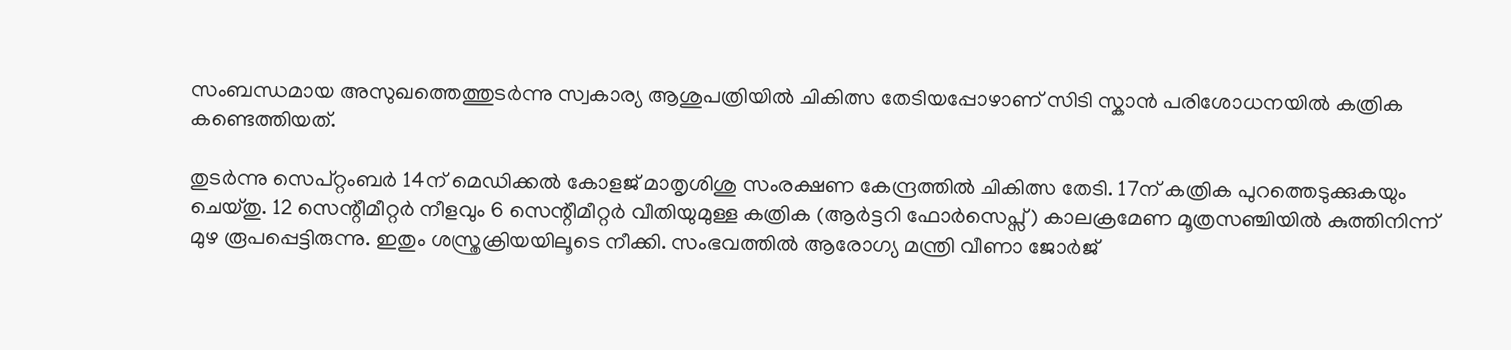സംബന്ധമായ അസുഖത്തെത്തുടർന്നു സ്വകാര്യ ആശുപത്രിയിൽ ചികിത്സ തേടിയപ്പോഴാണ് സിടി സ്കാൻ പരിശോധനയിൽ കത്രിക കണ്ടെത്തിയത്.

തുടർന്നു സെപ്റ്റംബർ 14ന് മെഡിക്കൽ കോളജ് മാതൃശിശു സംരക്ഷണ കേന്ദ്രത്തിൽ ചികിത്സ തേടി. 17ന് കത്രിക പുറത്തെടുക്കുകയും ചെയ്തു. 12 സെന്റീമീറ്റർ നീളവും 6 സെന്റീമീറ്റർ വീതിയുമുള്ള കത്രിക (ആർട്ടറി ഫോർസെപ്സ്) കാലക്രമേണ മൂത്രസഞ്ചിയിൽ കുത്തിനിന്ന് മുഴ രൂപപ്പെട്ടിരുന്നു. ഇതും ശസ്ത്രക്രിയയിലൂടെ നീക്കി. സംഭവത്തിൽ ആരോഗ്യ മന്ത്രി വീണാ ജോർജ്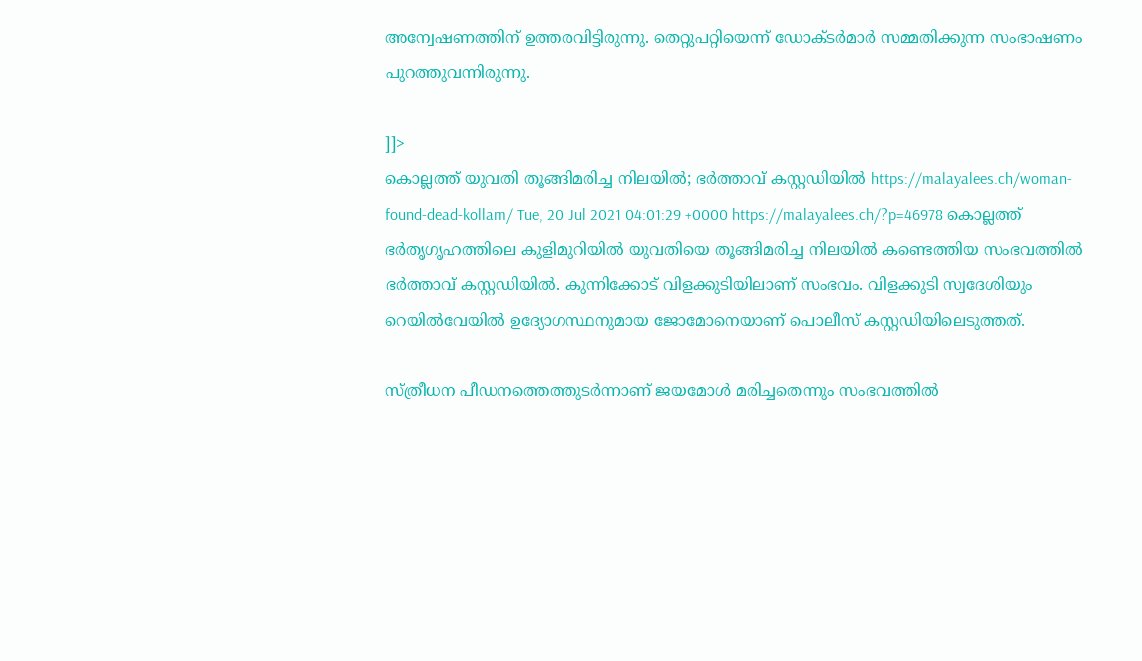അന്വേഷണത്തിന് ഉത്തരവിട്ടിരുന്നു. തെറ്റുപറ്റിയെന്ന് ഡോക്ടര്‍മാര്‍ സമ്മതിക്കുന്ന സംഭാഷണം പുറത്തുവന്നിരുന്നു.

]]>
കൊല്ലത്ത് യുവതി തൂങ്ങിമരിച്ച നിലയിൽ; ഭർത്താവ് കസ്റ്റഡിയിൽ https://malayalees.ch/woman-found-dead-kollam/ Tue, 20 Jul 2021 04:01:29 +0000 https://malayalees.ch/?p=46978 കൊല്ലത്ത് ഭർതൃഗൃഹത്തിലെ കുളിമുറിയിൽ യുവതിയെ തൂങ്ങിമരിച്ച നിലയിൽ കണ്ടെത്തിയ സംഭവത്തിൽ ഭർത്താവ് കസ്റ്റഡിയിൽ. കുന്നിക്കോട് വിളക്കുടിയിലാണ് സംഭവം. വിളക്കുടി സ്വദേശിയും റെയിൽവേയിൽ ഉദ്യോഗസ്ഥനുമായ ജോമോനെയാണ് പൊലീസ് കസ്റ്റഡിയിലെടുത്തത്.

സ്ത്രീധന പീഡനത്തെത്തുടർന്നാണ് ജയമോൾ മരിച്ചതെന്നും സംഭവത്തിൽ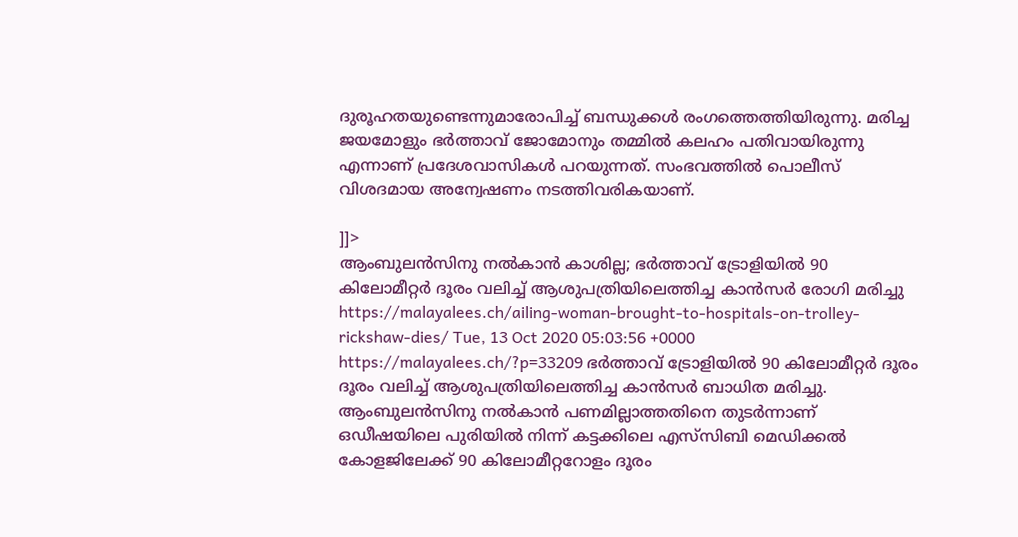ദുരൂഹതയുണ്ടെന്നുമാരോപിച്ച് ബന്ധുക്കൾ രംഗത്തെത്തിയിരുന്നു. മരിച്ച ജയമോളും ഭർത്താവ് ജോമോനും തമ്മിൽ കലഹം പതിവായിരുന്നു എന്നാണ് പ്രദേശവാസികൾ പറയുന്നത്. സംഭവത്തിൽ പൊലീസ് വിശദമായ അന്വേഷണം നടത്തിവരികയാണ്.

]]>
ആംബുലൻസിനു നൽകാൻ കാശില്ല; ഭർത്താവ് ട്രോളിയിൽ 90 കിലോമീറ്റർ ദൂരം വലിച്ച് ആശുപത്രിയിലെത്തിച്ച കാൻസർ രോഗി മരിച്ചു https://malayalees.ch/ailing-woman-brought-to-hospitals-on-trolley-rickshaw-dies/ Tue, 13 Oct 2020 05:03:56 +0000 https://malayalees.ch/?p=33209 ഭർത്താവ് ട്രോളിയിൽ 90 കിലോമീറ്റർ ദൂരം ദൂരം വലിച്ച് ആശുപത്രിയിലെത്തിച്ച കാൻസർ ബാധിത മരിച്ചു. ആംബുലൻസിനു നൽകാൻ പണമില്ലാത്തതിനെ തുടർന്നാണ് ഒഡീഷയിലെ പുരിയിൽ നിന്ന് കട്ടക്കിലെ എസ്‌സിബി മെഡിക്കൽ കോളജിലേക്ക് 90 കിലോമീറ്ററോളം ദൂരം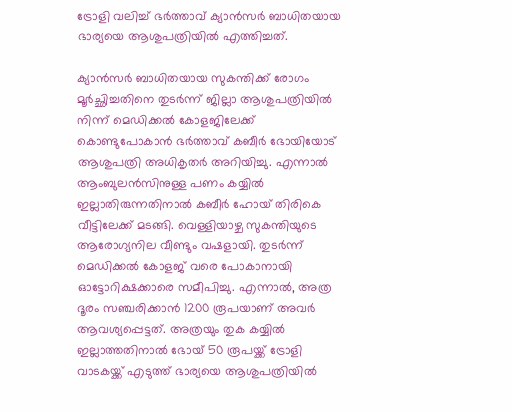ട്രോളി വലിച്ച് ഭർത്താവ് ക്യാൻസർ ബാധിതയായ ഭാര്യയെ ആശുപത്രിയിൽ എത്തിച്ചത്.

ക്യാൻസർ ബാധിതയായ സുകന്തിക്ക് രോഗം മൂർച്ഛിച്ചതിനെ തുടർന്ന് ജില്ലാ ആശുപത്രിയിൽ നിന്ന് മെഡിക്കൽ കോളജിലേക്ക് കൊണ്ടുപോകാൻ ഭർത്താവ് കബീർ ഭോയിയോട് ആശുപത്രി അധികൃതർ അറിയിച്ചു. എന്നാൽ ആംബുലൻസിനുള്ള പണം കയ്യിൽ ഇല്ലാതിരുന്നതിനാൽ കബീർ ഹോയ് തിരികെ വീട്ടിലേക്ക് മടങ്ങി. വെള്ളിയാഴ്ച സുകന്തിയുടെ ആരോഗ്യനില വീണ്ടും വഷളായി. തുടർന്ന് മെഡിക്കൽ കോളജ് വരെ പോകാനായി ഓട്ടോറിക്ഷക്കാരെ സമീപിച്ചു. എന്നാൽ, അത്ര ദൂരം സഞ്ചരിക്കാൻ 1200 രൂപയാണ് അവർ ആവശ്യപ്പെട്ടത്. അത്രയും തുക കയ്യിൽ ഇല്ലാത്തതിനാൽ ഭോയ് 50 രൂപയ്ക്ക് ട്രോളി വാടകയ്ക്ക് എടുത്ത് ഭാര്യയെ ആശുപത്രിയിൽ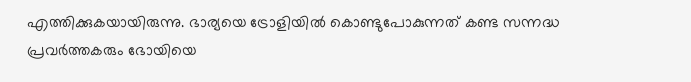എത്തിക്കുകയായിരുന്നു. ഭാര്യയെ ട്രോളിയിൽ കൊണ്ടുപോകുന്നത് കണ്ട സന്നദ്ധ പ്രവർത്തകരും ഭോയിയെ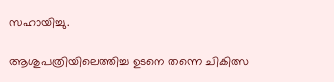സഹായിച്ചു.

ആശുപത്രിയിലെത്തിച്ച ഉടനെ തന്നെ ചികിത്സ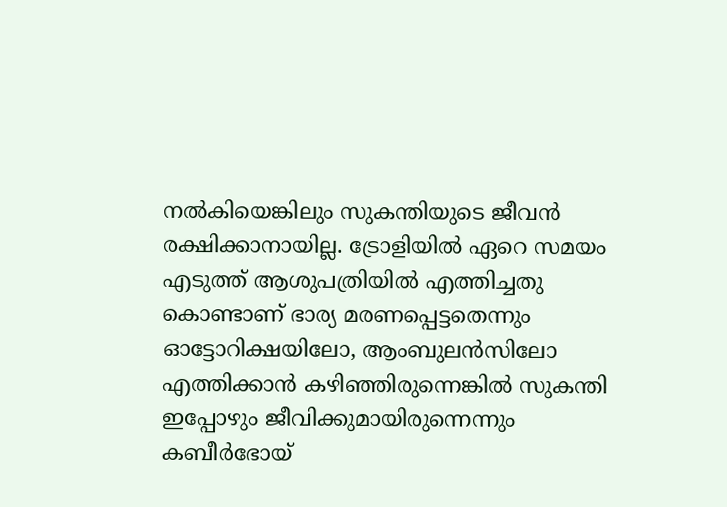നൽകിയെങ്കിലും സുകന്തിയുടെ ജീവൻ രക്ഷിക്കാനായില്ല. ട്രോളിയിൽ ഏറെ സമയം എടുത്ത് ആശുപത്രിയിൽ എത്തിച്ചതു കൊണ്ടാണ് ഭാര്യ മരണപ്പെട്ടതെന്നും ഓട്ടോറിക്ഷയിലോ, ആംബുലൻസിലോ എത്തിക്കാൻ കഴിഞ്ഞിരുന്നെങ്കിൽ സുകന്തി ഇപ്പോഴും ജീവിക്കുമായിരുന്നെന്നും കബീർഭോയ്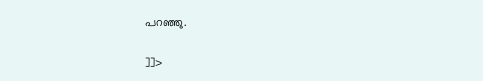പറഞ്ഞു.

]]>